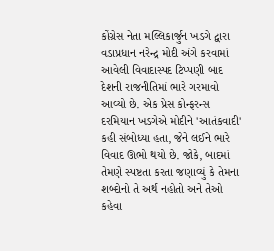કોંગ્રેસ નેતા મલ્લિકાર્જુન ખડગે દ્વારા વડાપ્રધાન નરેન્દ્ર મોદી અંગે કરવામાં આવેલી વિવાદાસ્પદ ટિપ્પણી બાદ દેશની રાજનીતિમાં ભારે ગરમાવો આવ્યો છે. એક પ્રેસ કોન્ફરન્સ દરમિયાન ખડગેએ મોદીને 'આતંકવાદી' કહી સંબોધ્યા હતા, જેને લઈને ભારે વિવાદ ઊભો થયો છે. જોકે, બાદમાં તેમણે સ્પષ્ટતા કરતા જણાવ્યું કે તેમના શબ્દોનો તે અર્થ નહોતો અને તેઓ કહેવા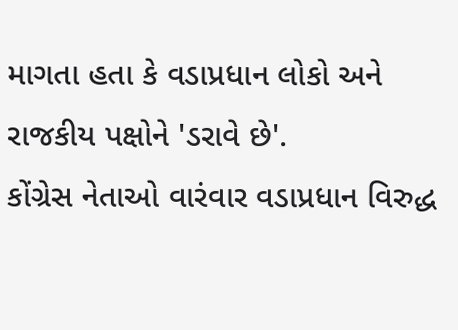માગતા હતા કે વડાપ્રધાન લોકો અને રાજકીય પક્ષોને 'ડરાવે છે'.
કોંગ્રેસ નેતાઓ વારંવાર વડાપ્રધાન વિરુદ્ધ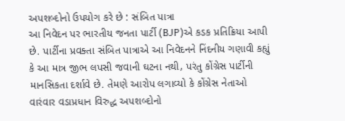અપશબ્દોનો ઉપયોગ કરે છે : સંબિત પાત્રા
આ નિવેદન પર ભારતીય જનતા પાર્ટી (BJP)એ કડક પ્રતિક્રિયા આપી છે. પાર્ટીના પ્રવક્તા સંબિત પાત્રાએ આ નિવેદનને નિંદનીય ગણાવી કહ્યું કે આ માત્ર જીભ લપસી જવાની ઘટના નથી, પરંતુ કોંગ્રેસ પાર્ટીની માનસિકતા દર્શાવે છે. તેમણે આરોપ લગાવ્યો કે કોંગ્રેસ નેતાઓ વારંવાર વડાપ્રધાન વિરુદ્ધ અપશબ્દોનો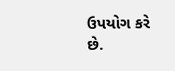ઉપયોગ કરે છે.